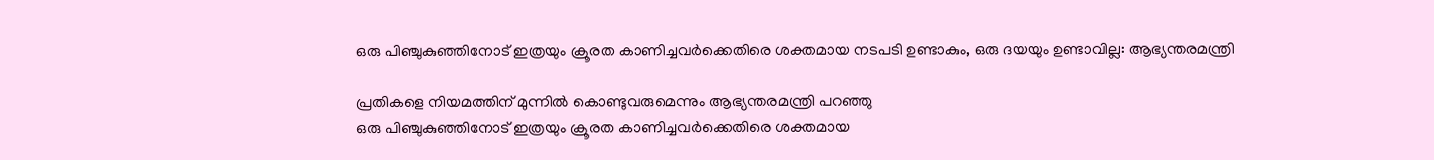ഒരു പിഞ്ചുകുഞ്ഞിനോട് ഇത്രയും ക്രൂരത കാണിച്ചവർക്കെതിരെ ശക്തമായ നടപടി ഉണ്ടാകും, ഒരു ദയയും ഉണ്ടാവില്ല: ആഭ്യന്തരമന്ത്രി

പ്രതികളെ നിയമത്തിന് മുന്നിൽ കൊണ്ടുവരുമെന്നും ആഭ്യന്തരമന്ത്രി പറഞ്ഞു
ഒരു പിഞ്ചുകുഞ്ഞിനോട് ഇത്രയും ക്രൂരത കാണിച്ചവർക്കെതിരെ ശക്തമായ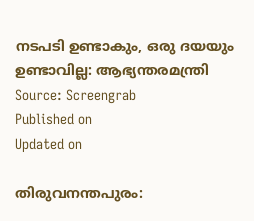നടപടി ഉണ്ടാകും, ഒരു ദയയും ഉണ്ടാവില്ല: ആഭ്യന്തരമന്ത്രി
Source: Screengrab
Published on
Updated on

തിരുവനന്തപുരം: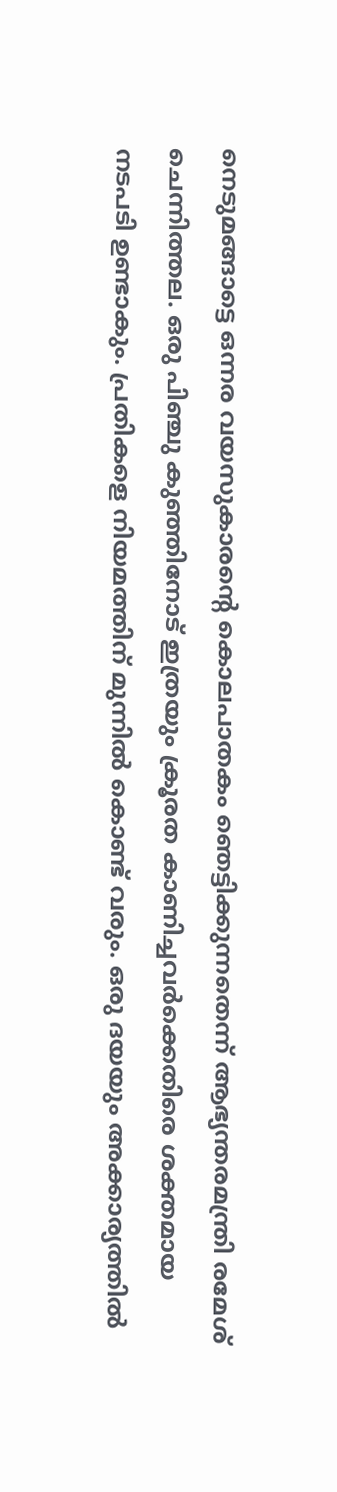നെടുമങ്ങാട്ടെ ഒന്നര വയസുകാരൻ്റെ കൊലപാതകം ഞെട്ടിക്കുന്നതെന്ന് ആഭ്യന്തരമന്ത്രി രമേശ് ചെന്നിത്തല. ഒരു പിഞ്ചു കുഞ്ഞിനോട് ഇത്രയും ക്രൂരത കാണിച്ചവർക്കെതിരെ ശക്തമായ നടപടി ഉണ്ടാകും. പ്രതികളെ നിയമത്തിന് മുന്നിൽ കൊണ്ട് വരും. ഒരു ദയയും അക്കാര്യത്തിൽ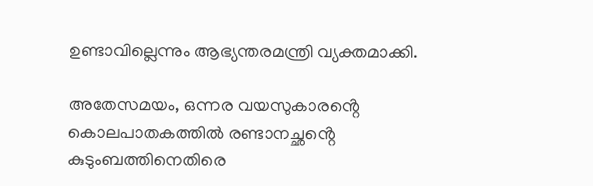ഉണ്ടാവില്ലെന്നും ആഭ്യന്തരമന്ത്രി വ്യക്തമാക്കി.

അതേസമ‌യം, ഒന്നര വയസുകാരൻ്റെ കൊലപാതകത്തിൽ രണ്ടാനച്ഛൻ്റെ കുടുംബത്തിനെതിരെ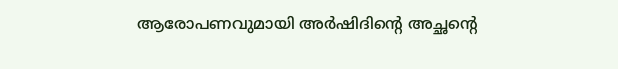ആരോപണവുമായി അർഷിദിന്റെ അച്ഛന്റെ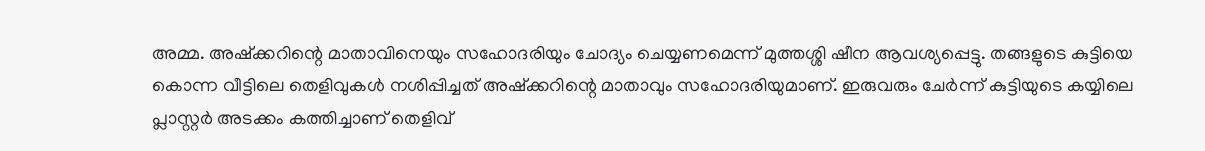അമ്മ. അഷ്ക്കറിന്റെ മാതാവിനെയും സഹോദരിയും ചോദ്യം ചെയ്യണമെന്ന് മുത്തശ്ശി ഷീന ആവശ്യപ്പെട്ടു. തങ്ങളുടെ കുട്ടിയെ കൊന്ന വീട്ടിലെ തെളിവുകൾ നശിപ്പിച്ചത് അഷ്ക്കറിന്റെ മാതാവും സഹോദരിയുമാണ്. ഇരുവരും ചേർന്ന് കുട്ടിയുടെ കയ്യിലെ പ്ലാസ്റ്റർ അടക്കം കത്തിച്ചാണ് തെളിവ്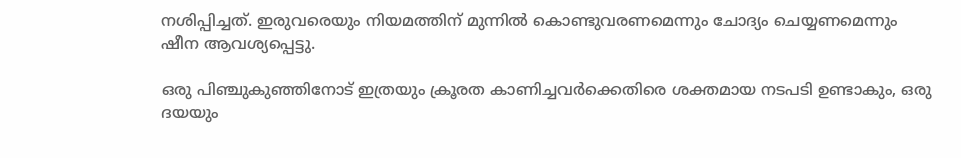നശിപ്പിച്ചത്. ഇരുവരെയും നിയമത്തിന് മുന്നിൽ കൊണ്ടുവരണമെന്നും ചോദ്യം ചെയ്യണമെന്നും ഷീന ആവശ്യപ്പെട്ടു.

ഒരു പിഞ്ചുകുഞ്ഞിനോട് ഇത്രയും ക്രൂരത കാണിച്ചവർക്കെതിരെ ശക്തമായ നടപടി ഉണ്ടാകും, ഒരു ദയയും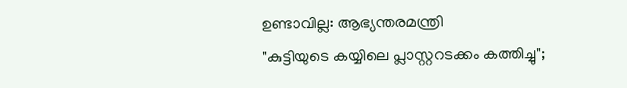ഉണ്ടാവില്ല: ആഭ്യന്തരമന്ത്രി
"കുട്ടിയുടെ കയ്യിലെ പ്ലാസ്റ്ററടക്കം കത്തിച്ചു";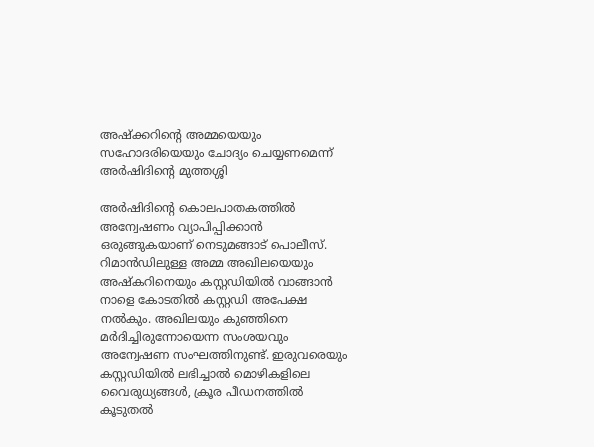അഷ്ക്കറിന്റെ അമ്മയെയും സഹോദരിയെയും ചോദ്യം ചെയ്യണമെന്ന് അർഷിദിന്റെ മുത്തശ്ശി

അർഷിദിന്റെ കൊലപാതകത്തിൽ അന്വേഷണം വ്യാപിപ്പിക്കാൻ ഒരുങ്ങുകയാണ് നെടുമങ്ങാട് പൊലീസ്. റിമാൻഡിലുള്ള അമ്മ അഖിലയെയും അഷ്കറിനെയും കസ്റ്റഡിയിൽ വാങ്ങാൻ നാളെ കോടതിൽ കസ്റ്റഡി അപേക്ഷ നൽകും. അഖിലയും കുഞ്ഞിനെ മർദിച്ചിരുന്നോയെന്ന സംശയവും അന്വേഷണ സംഘത്തിനുണ്ട്. ഇരുവരെയും കസ്റ്റഡിയിൽ ലഭിച്ചാൽ മൊഴികളിലെ വൈരുധ്യങ്ങൾ, ക്രൂര പീഡനത്തിൽ കൂടുതൽ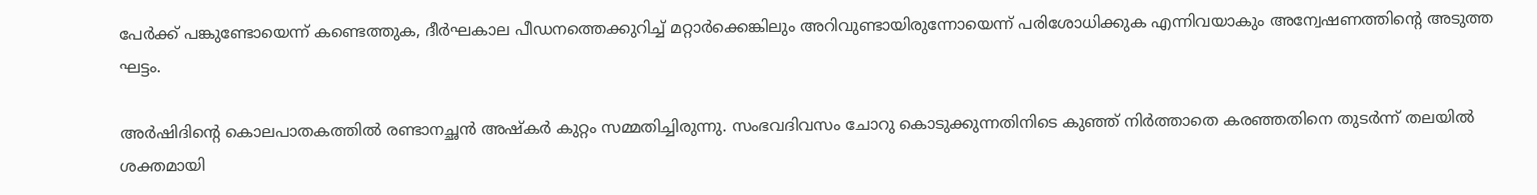പേർക്ക് പങ്കുണ്ടോയെന്ന് കണ്ടെത്തുക, ദീർഘകാല പീഡനത്തെക്കുറിച്ച് മറ്റാർക്കെങ്കിലും അറിവുണ്ടായിരുന്നോയെന്ന് പരിശോധിക്കുക എന്നിവയാകും അന്വേഷണത്തിന്റെ അടുത്ത ഘട്ടം.

അർഷിദിന്റെ കൊലപാതകത്തിൽ രണ്ടാനച്ഛൻ അഷ്കർ കുറ്റം സമ്മതിച്ചിരുന്നു. സംഭവദിവസം ചോറു കൊടുക്കുന്നതിനിടെ കുഞ്ഞ് നിർത്താതെ കരഞ്ഞതിനെ തുടർന്ന് തലയിൽ ശക്തമായി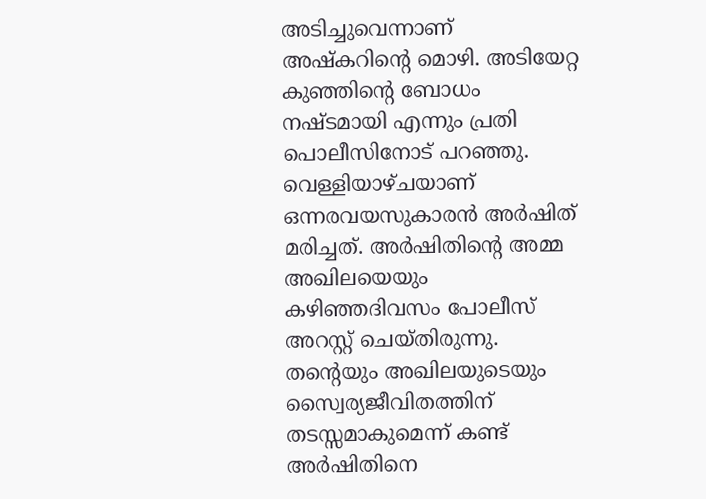അടിച്ചുവെന്നാണ് അഷ്കറിൻ്റെ മൊഴി. അടിയേറ്റ കുഞ്ഞിൻ്റെ ബോധം നഷ്ടമായി എന്നും പ്രതി പൊലീസിനോട് പറഞ്ഞു. വെള്ളിയാഴ്ചയാണ് ഒന്നരവയസുകാരൻ അർഷിത് മരിച്ചത്. അർഷിതിന്റെ അമ്മ അഖിലയെയും കഴിഞ്ഞദിവസം പോലീസ് അറസ്റ്റ് ചെയ്തിരുന്നു. തന്റെയും അഖിലയുടെയും സ്വൈര്യജീവിതത്തിന് തടസ്സമാകുമെന്ന് കണ്ട് അർഷിതിനെ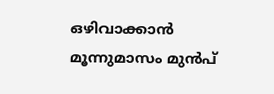ഒഴിവാക്കാൻ മൂന്നുമാസം മുൻപ്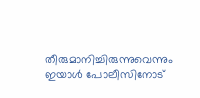തീരുമാനിച്ചിരുന്നുവെന്നും ഇയാൾ പോലീസിനോട്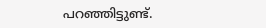പറഞ്ഞിട്ടുണ്ട്.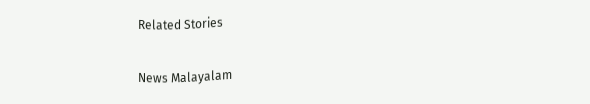Related Stories

News Malayalam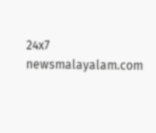24x7
newsmalayalam.com